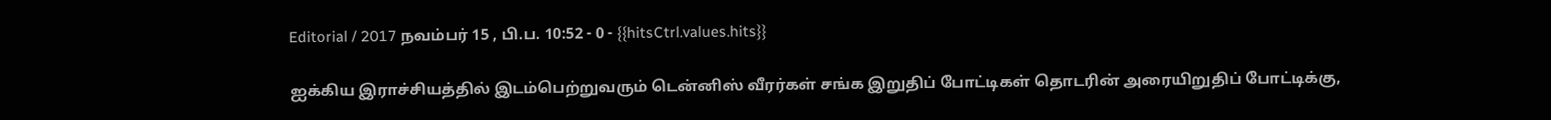Editorial / 2017 நவம்பர் 15 , பி.ப. 10:52 - 0 - {{hitsCtrl.values.hits}}

ஐக்கிய இராச்சியத்தில் இடம்பெற்றுவரும் டென்னிஸ் வீரர்கள் சங்க இறுதிப் போட்டிகள் தொடரின் அரையிறுதிப் போட்டிக்கு,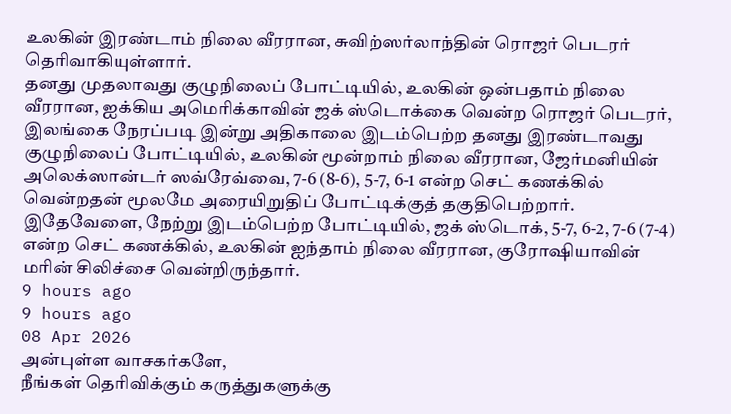உலகின் இரண்டாம் நிலை வீரரான, சுவிற்ஸர்லாந்தின் ரொஜர் பெடரர் தெரிவாகியுள்ளார்.
தனது முதலாவது குழுநிலைப் போட்டியில், உலகின் ஒன்பதாம் நிலை வீரரான, ஐக்கிய அமெரிக்காவின் ஜக் ஸ்டொக்கை வென்ற ரொஜர் பெடரர், இலங்கை நேரப்படி இன்று அதிகாலை இடம்பெற்ற தனது இரண்டாவது குழுநிலைப் போட்டியில், உலகின் மூன்றாம் நிலை வீரரான, ஜேர்மனியின் அலெக்ஸான்டர் ஸவ்ரேவ்வை, 7-6 (8-6), 5-7, 6-1 என்ற செட் கணக்கில் வென்றதன் மூலமே அரையிறுதிப் போட்டிக்குத் தகுதிபெற்றார்.
இதேவேளை, நேற்று இடம்பெற்ற போட்டியில், ஜக் ஸ்டொக், 5-7, 6-2, 7-6 (7-4) என்ற செட் கணக்கில், உலகின் ஐந்தாம் நிலை வீரரான, குரோஷியாவின் மரின் சிலிச்சை வென்றிருந்தார்.
9 hours ago
9 hours ago
08 Apr 2026
அன்புள்ள வாசகர்களே,
நீங்கள் தெரிவிக்கும் கருத்துகளுக்கு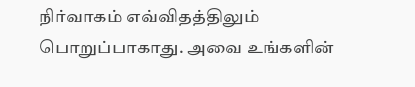நிர்வாகம் எவ்விதத்திலும் பொறுப்பாகாது. அவை உங்களின்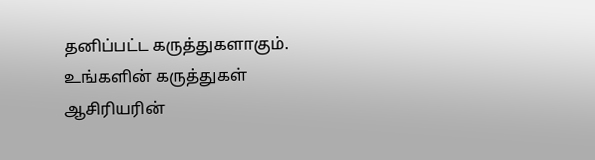தனிப்பட்ட கருத்துகளாகும். உங்களின் கருத்துகள் ஆசிரியரின்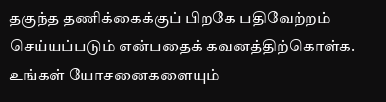தகுந்த தணிக்கைக்குப் பிறகே பதிவேற்றம் செய்யப்படும் என்பதைக் கவனத்திற்கொள்க. உங்கள் யோசனைகளையும்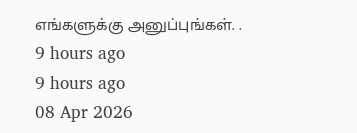எங்களுக்கு அனுப்புங்கள். .
9 hours ago
9 hours ago
08 Apr 2026